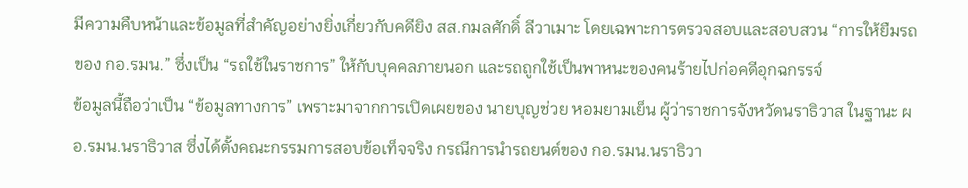มีความคืบหน้าและข้อมูลที่สำคัญอย่างยิ่งเกี่ยวกับคดียิง สส.กมลศักดิ์ ลีวาเมาะ โดยเฉพาะการตรวจสอบและสอบสวน “การให้ยืมรถของ กอ.รมน.” ซึ่งเป็น “รถใช้ในราชการ” ให้กับบุคคลภายนอก และรถถูกใช้เป็นพาหนะของคนร้ายไปก่อคดีอุกฉกรรจ์
ข้อมูลนี้ถือว่าเป็น “ข้อมูลทางการ” เพราะมาจากการเปิดเผยของ นายบุญช่วย หอมยามเย็น ผู้ว่าราชการจังหวัดนราธิวาส ในฐานะ ผอ.รมน.นราธิวาส ซึ่งได้ตั้งคณะกรรมการสอบข้อเท็จจริง กรณีการนำรถยนต์ของ กอ.รมน.นราธิวา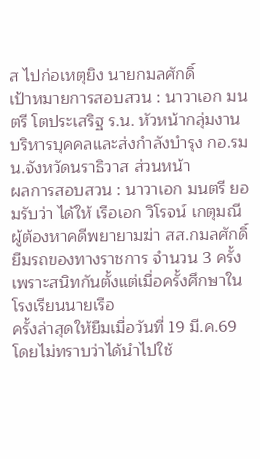ส ไปก่อเหตุยิง นายกมลศักดิ์
เป้าหมายการสอบสวน : นาวาเอก มนตรี โตประเสริฐ ร.น. หัวหน้ากลุ่มงานบริหารบุคคลและส่งกำลังบำรุง กอ.รมน.จังหวัดนราธิวาส ส่วนหน้า
ผลการสอบสวน : นาวาเอก มนตรี ยอมรับว่า ได้ให้ เรือเอก วิโรจน์ เกตุมณี ผู้ต้องหาคดีพยายามฆ่า สส.กมลศักดิ์ ยืมรถของทางราชการ จำนวน 3 ครั้ง เพราะสนิทกันตั้งแต่เมื่อครั้งศึกษาในโรงเรียนนายเรือ
ครั้งล่าสุดให้ยืมเมื่อวันที่ 19 มี.ค.69 โดยไม่ทราบว่าได้นำไปใช้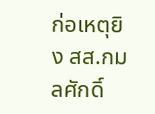ก่อเหตุยิง สส.กมลศักดิ์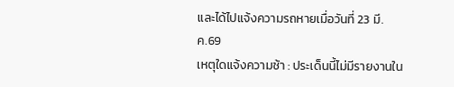และได้ไปแจ้งความรถหายเมื่อวันที่ 23 มี.ค.69
เหตุใดแจ้งความช้า : ประเด็นนี้ไม่มีรายงานใน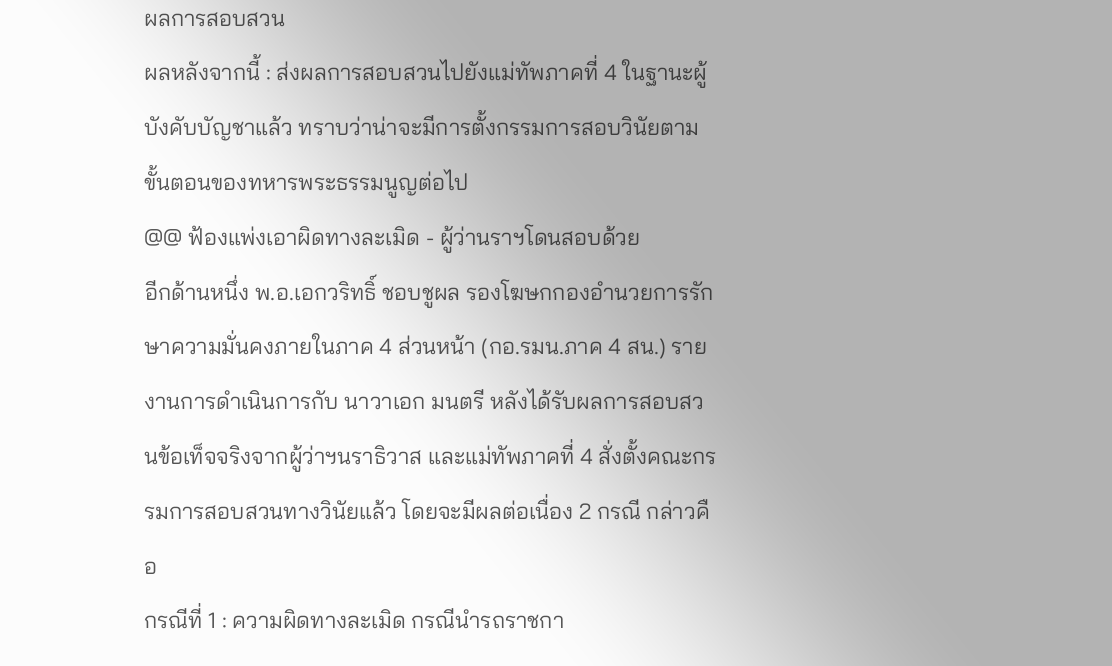ผลการสอบสวน
ผลหลังจากนี้ : ส่งผลการสอบสวนไปยังแม่ทัพภาคที่ 4 ในฐานะผู้บังคับบัญชาแล้ว ทราบว่าน่าจะมีการตั้งกรรมการสอบวินัยตามขั้นตอนของทหารพระธรรมนูญต่อไป
@@ ฟ้องแพ่งเอาผิดทางละเมิด - ผู้ว่านราฯโดนสอบด้วย
อีกด้านหนึ่ง พ.อ.เอกวริทธิ์ ชอบชูผล รองโฆษกกองอำนวยการรักษาความมั่นคงภายในภาค 4 ส่วนหน้า (กอ.รมน.ภาค 4 สน.) รายงานการดำเนินการกับ นาวาเอก มนตรี หลังได้รับผลการสอบสวนข้อเท็จจริงจากผู้ว่าฯนราธิวาส และแม่ทัพภาคที่ 4 สั่งตั้งคณะกรรมการสอบสวนทางวินัยแล้ว โดยจะมีผลต่อเนื่อง 2 กรณี กล่าวคือ
กรณีที่ 1 : ความผิดทางละเมิด กรณีนำรถราชกา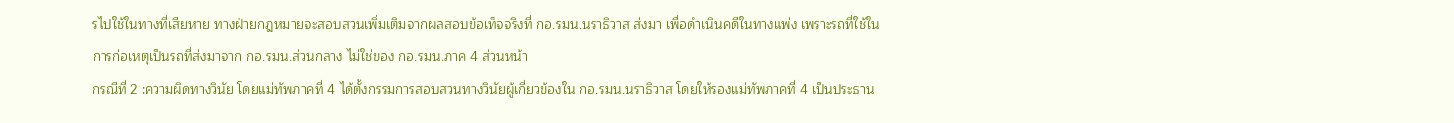รไปใช้ในทางที่เสียหาย ทางฝ่ายกฎหมายจะสอบสวนเพิ่มเติมจากผลสอบข้อเท็จจริงที่ กอ.รมน.นราธิวาส ส่งมา เพื่อดำเนินคดีในทางแพ่ง เพราะรถที่ใช้ในการก่อเหตุเป็นรถที่ส่งมาจาก กอ.รมน.ส่วนกลาง ไม่ใช่ของ กอ.รมน.ภาค 4 ส่วนหน้า
กรณีที่ 2 :ความผิดทางวินัย โดยแม่ทัพภาคที่ 4 ได้ตั้งกรรมการสอบสวนทางวินัยผู้เกี่ยวข้องใน กอ.รมน.นราธิวาส โดยให้รองแม่ทัพภาคที่ 4 เป็นประธาน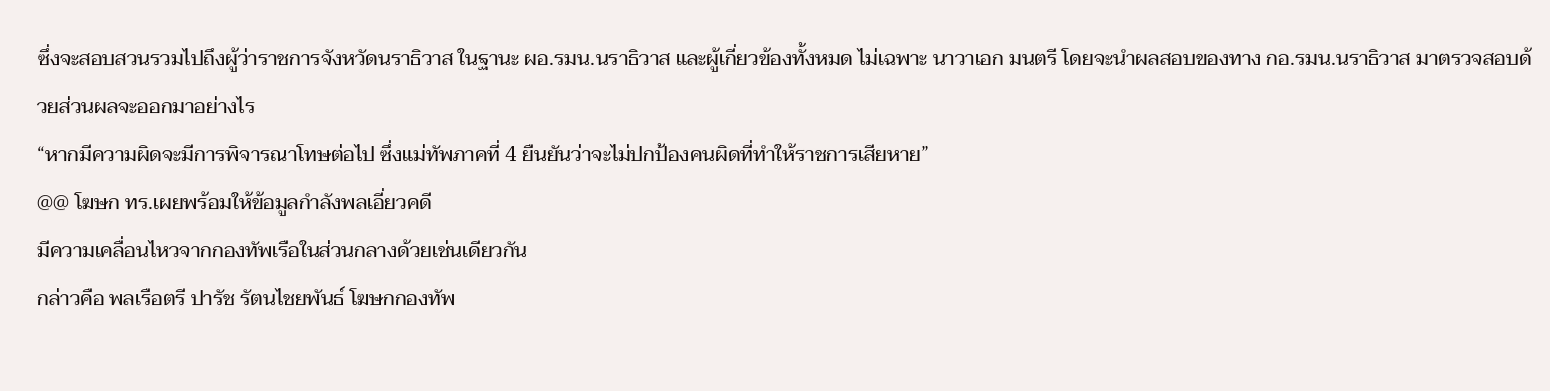ซึ่งจะสอบสวนรวมไปถึงผู้ว่าราชการจังหวัดนราธิวาส ในฐานะ ผอ.รมน.นราธิวาส และผู้เกี่ยวข้องทั้งหมด ไม่เฉพาะ นาวาเอก มนตรี โดยจะนำผลสอบของทาง กอ.รมน.นราธิวาส มาตรวจสอบด้วยส่วนผลจะออกมาอย่างไร
“หากมีความผิดจะมีการพิจารณาโทษต่อไป ซึ่งแม่ทัพภาคที่ 4 ยืนยันว่าจะไม่ปกป้องคนผิดที่ทำให้ราชการเสียหาย”
@@ โฆษก ทร.เผยพร้อมให้ข้อมูลกำลังพลเอี่ยวคดี
มีความเคลื่อนไหวจากกองทัพเรือในส่วนกลางด้วยเช่นเดียวกัน
กล่าวคือ พลเรือตรี ปารัช รัตนไชยพันธ์ โฆษกกองทัพ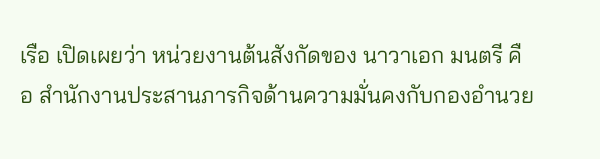เรือ เปิดเผยว่า หน่วยงานต้นสังกัดของ นาวาเอก มนตรี คือ สำนักงานประสานภารกิจด้านความมั่นคงกับกองอำนวย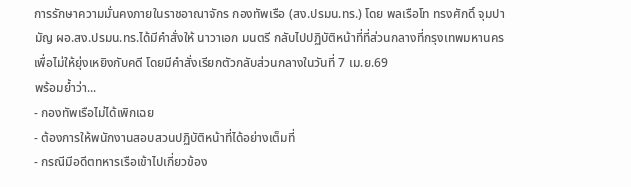การรักษาความมั่นคงภายในราชอาณาจักร กองทัพเรือ (สง.ปรมน.ทร.) โดย พลเรือโท ทรงศักดิ์ จุมปามัญ ผอ.สง.ปรมน.ทร.ได้มีคำสั่งให้ นาวาเอก มนตรี กลับไปปฏิบัติหน้าที่ที่ส่วนกลางที่กรุงเทพมหานคร เพื่อไม่ให้ยุ่งเหยิงกับคดี โดยมีคำสั่งเรียกตัวกลับส่วนกลางในวันที่ 7 เม.ย.69
พร้อมย้ำว่า...
- กองทัพเรือไม่ได้เพิกเฉย
- ต้องการให้พนักงานสอบสวนปฏิบัติหน้าที่ได้อย่างเต็มที่
- กรณีมีอดีตทหารเรือเข้าไปเกี่ยวข้อง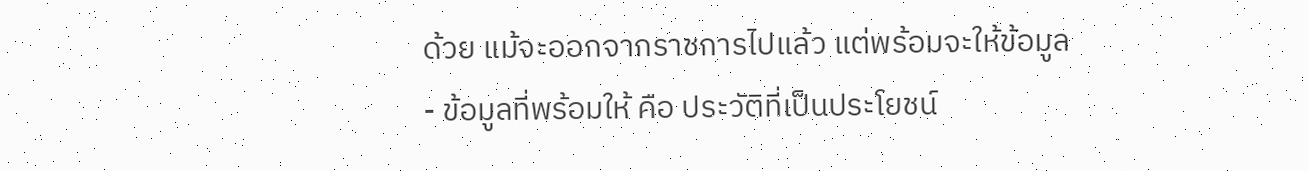ด้วย แม้จะออกจากราชการไปแล้ว แต่พร้อมจะให้ข้อมูล
- ข้อมูลที่พร้อมให้ คือ ประวัติที่เป็นประโยชน์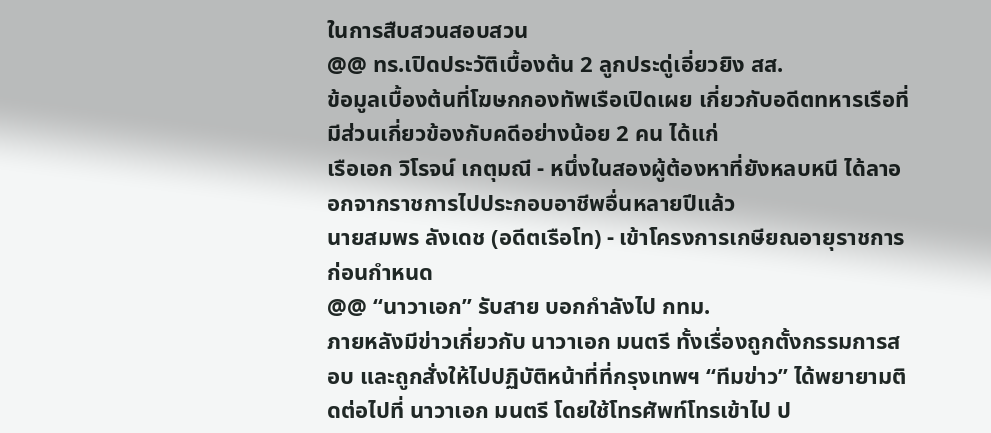ในการสืบสวนสอบสวน
@@ ทร.เปิดประวัติเบื้องต้น 2 ลูกประดู่เอี่ยวยิง สส.
ข้อมูลเบื้องต้นที่โฆษกกองทัพเรือเปิดเผย เกี่ยวกับอดีตทหารเรือที่มีส่วนเกี่ยวข้องกับคดีอย่างน้อย 2 คน ได้แก่
เรือเอก วิโรจน์ เกตุมณี - หนึ่งในสองผู้ต้องหาที่ยังหลบหนี ได้ลาออกจากราชการไปประกอบอาชีพอื่นหลายปีแล้ว
นายสมพร ลังเดช (อดีตเรือโท) - เข้าโครงการเกษียณอายุราชการก่อนกำหนด
@@ “นาวาเอก” รับสาย บอกกำลังไป กทม.
ภายหลังมีข่าวเกี่ยวกับ นาวาเอก มนตรี ทั้งเรื่องถูกตั้งกรรมการสอบ และถูกสั่งให้ไปปฏิบัติหน้าที่ที่กรุงเทพฯ “ทีมข่าว” ได้พยายามติดต่อไปที่ นาวาเอก มนตรี โดยใช้โทรศัพท์โทรเข้าไป ป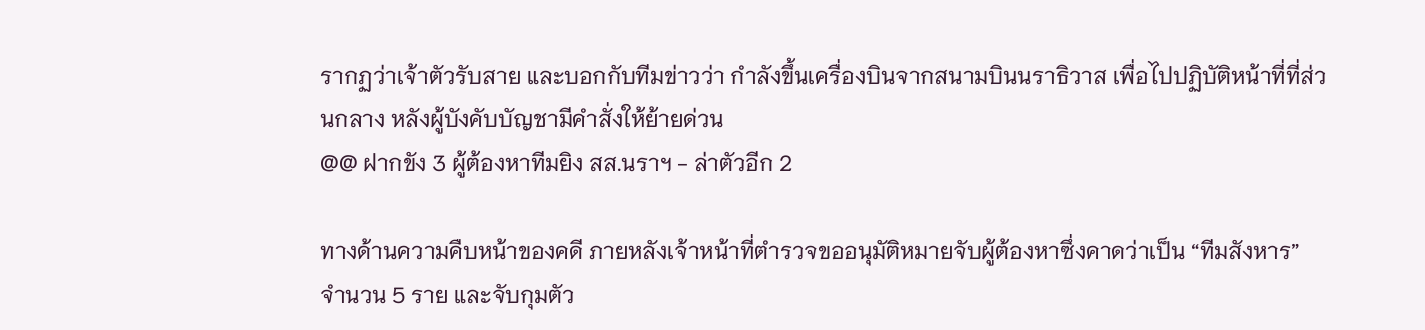รากฏว่าเจ้าตัวรับสาย และบอกกับทีมข่าวว่า กำลังขึ้นเครื่องบินจากสนามบินนราธิวาส เพื่อไปปฏิบัติหน้าที่ที่ส่วนกลาง หลังผู้บังคับบัญชามีคำสั่งให้ย้ายด่วน
@@ ฝากขัง 3 ผู้ต้องหาทีมยิง สส.นราฯ - ล่าตัวอีก 2

ทางด้านความคืบหน้าของคดี ภายหลังเจ้าหน้าที่ตำรวจขออนุมัติหมายจับผู้ต้องหาซึ่งคาดว่าเป็น “ทีมสังหาร” จำนวน 5 ราย และจับกุมตัว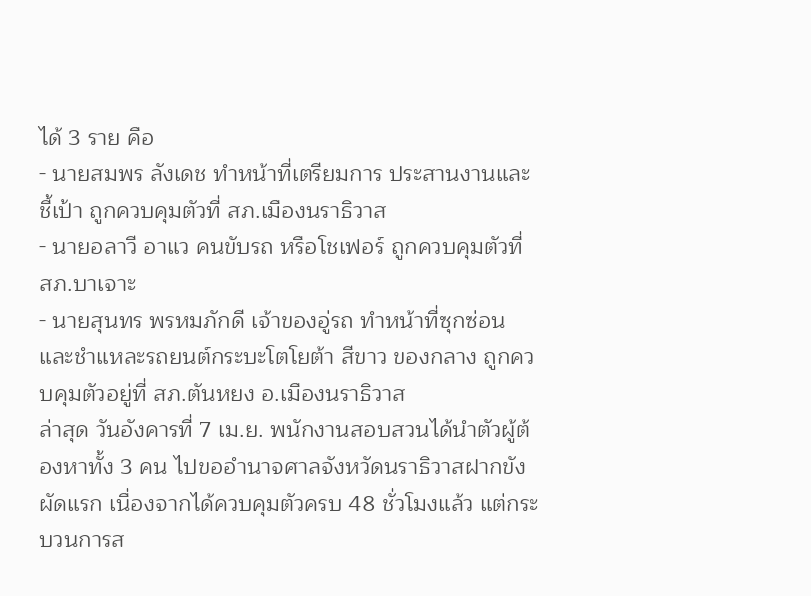ได้ 3 ราย คือ
- นายสมพร ลังเดช ทำหน้าที่เตรียมการ ประสานงานและชี้เป้า ถูกควบคุมตัวที่ สภ.เมืองนราธิวาส
- นายอลาวี อาแว คนขับรถ หรือโชเฟอร์ ถูกควบคุมตัวที่ สภ.บาเจาะ
- นายสุนทร พรหมภักดี เจ้าของอู่รถ ทำหน้าที่ซุกซ่อนและชำแหละรถยนต์กระบะโตโยต้า สีขาว ของกลาง ถูกควบคุมตัวอยู่ที่ สภ.ตันหยง อ.เมืองนราธิวาส
ล่าสุด วันอังคารที่ 7 เม.ย. พนักงานสอบสวนได้นำตัวผู้ต้องหาทั้ง 3 คน ไปขออำนาจศาลจังหวัดนราธิวาสฝากขังผัดแรก เนื่องจากได้ควบคุมตัวครบ 48 ชั่วโมงแล้ว แต่กระบวนการส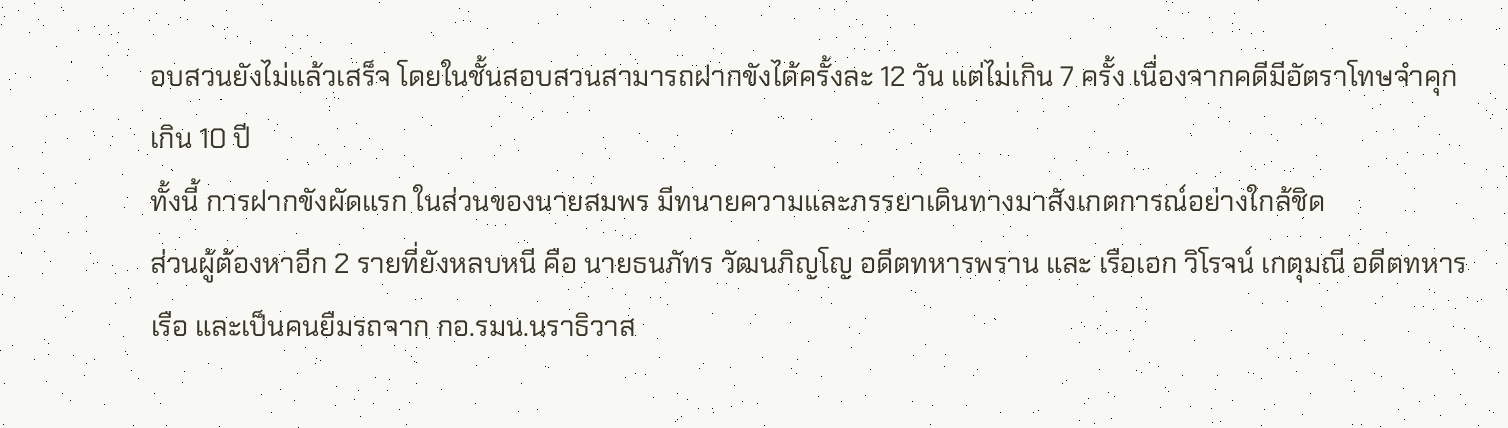อบสวนยังไม่แล้วเสร็จ โดยในชั้นสอบสวนสามารถฝากขังได้ครั้งละ 12 วัน แต่ไม่เกิน 7 ครั้ง เนื่องจากคดีมีอัตราโทษจำคุกเกิน 10 ปี
ทั้งนี้ การฝากขังผัดแรก ในส่วนของนายสมพร มีทนายความและภรรยาเดินทางมาสังเกตการณ์อย่างใกล้ชิด
ส่วนผู้ต้องหาอีก 2 รายที่ยังหลบหนี คือ นายธนภัทร วัฒนภิญโญ อดีตทหารพราน และ เรือเอก วิโรจน์ เกตุมณี อดีตทหารเรือ และเป็นคนยืมรถจาก กอ.รมน.นราธิวาส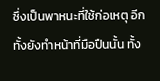ซึ่งเป็นพาหนะที่ใช้ก่อเหตุ อีกทั้งยังทำหน้าที่มือปืนนั้น ทั้ง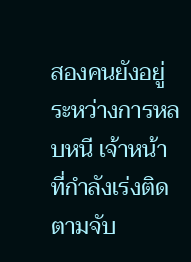สองคนยังอยู่ระหว่างการหลบหนี เจ้าหน้าที่กำลังเร่งติดตามจับ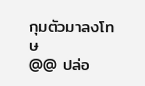กุมตัวมาลงโทษ
@@ ปล่อ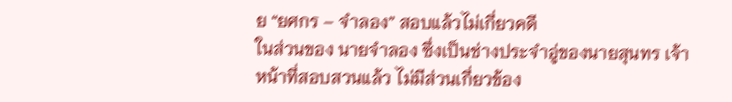ย “ยศกร – จำลอง” สอบแล้วไม่เกี่ยวคดี
ในส่วนของ นายจำลอง ซึ่งเป็นช่างประจำอู่ของนายสุนทร เจ้าหน้าที่สอบสวนแล้ว ไม่มีส่วนเกี่ยวข้อง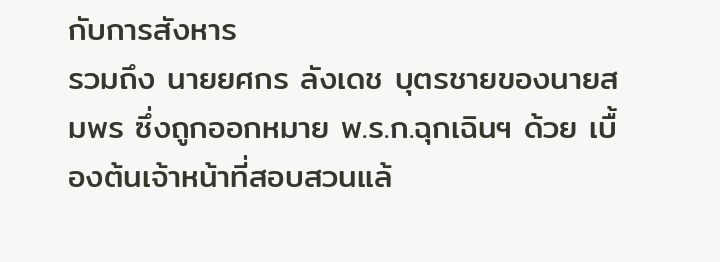กับการสังหาร
รวมถึง นายยศกร ลังเดช บุตรชายของนายสมพร ซึ่งถูกออกหมาย พ.ร.ก.ฉุกเฉินฯ ด้วย เบื้องต้นเจ้าหน้าที่สอบสวนแล้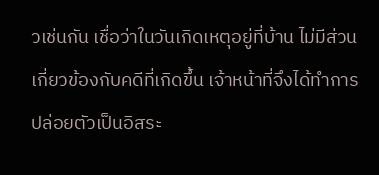วเช่นกัน เชื่อว่าในวันเกิดเหตุอยู่ที่บ้าน ไม่มีส่วนเกี่ยวข้องกับคดีที่เกิดขึ้น เจ้าหน้าที่จึงได้ทำการปล่อยตัวเป็นอิสระ